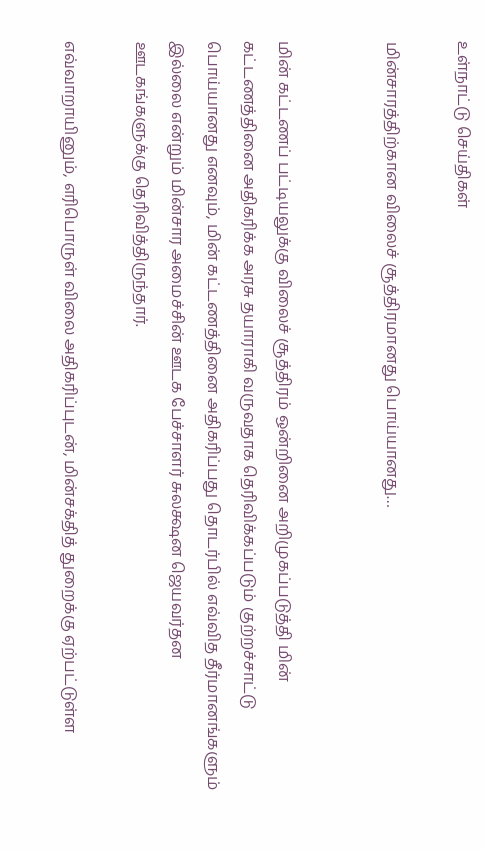உள்நாட்டு செய்திகள்

மின்சாரத்திற்கான விலைச் சூத்திரமானது பொய்யானது…


மின் கட்டணப் பட்டியலுக்கு விலைச் சூத்திரம் ஒன்றினை அறிமுகப்படுத்தி மின் கட்டணத்தினை அதிகரிக்க அரசு தயாராகி வருவதாக தெரிவிக்கப்படும் குற்றச்சாட்டு பொய்யானது எனவும், மின் கட்டணத்தினை அதிகரிப்பது தொடர்பில் எவ்வித தீர்மானங்களும் இல்லை என்றும் மின்சார அமைச்சின் ஊடக பேச்சாளர் சுலக்ஷன ஜெயவர்தன ஊடகங்களுக்கு தெரிவித்திருந்தார்.

எவ்வாறாயினும், எரிபொருள் விலை அதிகரிப்புடன், மின்சக்தித் துறைக்கு ஏற்பட்டுள்ள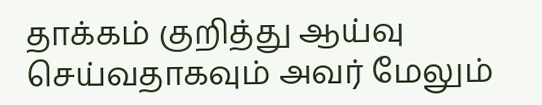தாக்கம் குறித்து ஆய்வு செய்வதாகவும் அவர் மேலும்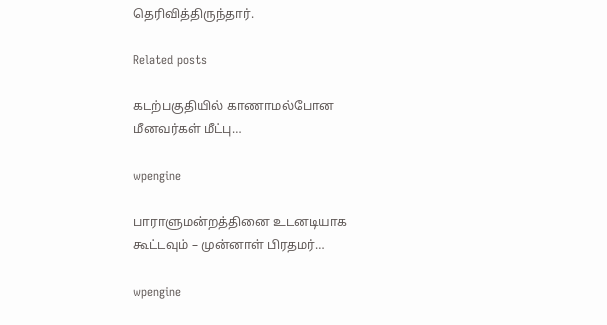தெரிவித்திருந்தார்.

Related posts

கடற்பகுதியில் காணாமல்போன மீனவர்கள் மீட்பு…

wpengine

பாராளுமன்றத்தினை உடனடியாக கூட்டவும் – முன்னாள் பிரதமர்…

wpengine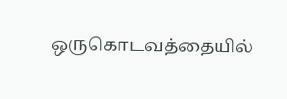ஒருகொடவத்தையில்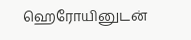ஹெரோயினுடன்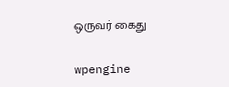ஒருவர் கைது

wpengine